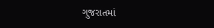ગુજરાતમાં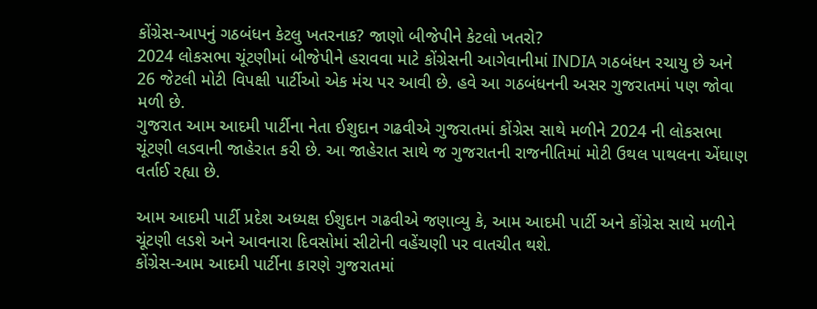કોંગ્રેસ-આપનું ગઠબંધન કેટલુ ખતરનાક? જાણો બીજેપીને કેટલો ખતરો?
2024 લોકસભા ચૂંટણીમાં બીજેપીને હરાવવા માટે કોંગ્રેસની આગેવાનીમાં INDIA ગઠબંધન રચાયુ છે અને 26 જેટલી મોટી વિપક્ષી પાર્ટીઓ એક મંચ પર આવી છે. હવે આ ગઠબંધનની અસર ગુજરાતમાં પણ જોવા મળી છે.
ગુજરાત આમ આદમી પાર્ટીના નેતા ઈશુદાન ગઢવીએ ગુજરાતમાં કોંગ્રેસ સાથે મળીને 2024 ની લોકસભા ચૂંટણી લડવાની જાહેરાત કરી છે. આ જાહેરાત સાથે જ ગુજરાતની રાજનીતિમાં મોટી ઉથલ પાથલના એંઘાણ વર્તાઈ રહ્યા છે.

આમ આદમી પાર્ટી પ્રદેશ અધ્યક્ષ ઈશુદાન ગઢવીએ જણાવ્યુ કે, આમ આદમી પાર્ટી અને કોંગ્રેસ સાથે મળીને ચૂંટણી લડશે અને આવનારા દિવસોમાં સીટોની વહેંચણી પર વાતચીત થશે.
કોંગ્રેસ-આમ આદમી પાર્ટીના કારણે ગુજરાતમાં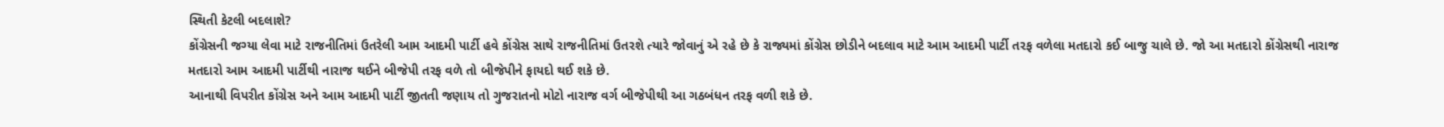સ્થિતી કેટલી બદલાશે?
કોંગ્રેસની જગ્યા લેવા માટે રાજનીતિમાં ઉતરેલી આમ આદમી પાર્ટી હવે કોંગ્રેસ સાથે રાજનીતિમાં ઉતરશે ત્યારે જોવાનું એ રહે છે કે રાજ્યમાં કોંગ્રેસ છોડીને બદલાવ માટે આમ આદમી પાર્ટી તરફ વળેલા મતદારો કઈ બાજુ ચાલે છે. જો આ મતદારો કોંગ્રેસથી નારાજ મતદારો આમ આદમી પાર્ટીથી નારાજ થઈને બીજેપી તરફ વળે તો બીજેપીને ફાયદો થઈ શકે છે.
આનાથી વિપરીત કોંગ્રેસ અને આમ આદમી પાર્ટી જીતતી જણાય તો ગુજરાતનો મોટો નારાજ વર્ગ બીજેપીથી આ ગઠબંધન તરફ વળી શકે છે.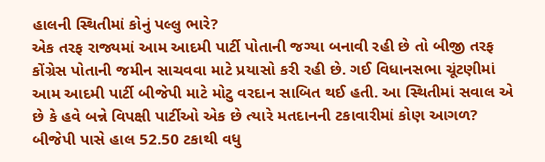હાલની સ્થિતીમાં કોનું પલ્લુ ભારે?
એક તરફ રાજ્યમાં આમ આદમી પાર્ટી પોતાની જગ્યા બનાવી રહી છે તો બીજી તરફ કોંગ્રેસ પોતાની જમીન સાચવવા માટે પ્રયાસો કરી રહી છે. ગઈ વિધાનસભા ચૂંટણીમાં આમ આદમી પાર્ટી બીજેપી માટે મોટુ વરદાન સાબિત થઈ હતી. આ સ્થિતીમાં સવાલ એ છે કે હવે બન્ને વિપક્ષી પાર્ટીઓ એક છે ત્યારે મતદાનની ટકાવારીમાં કોણ આગળ?
બીજેપી પાસે હાલ 52.50 ટકાથી વધુ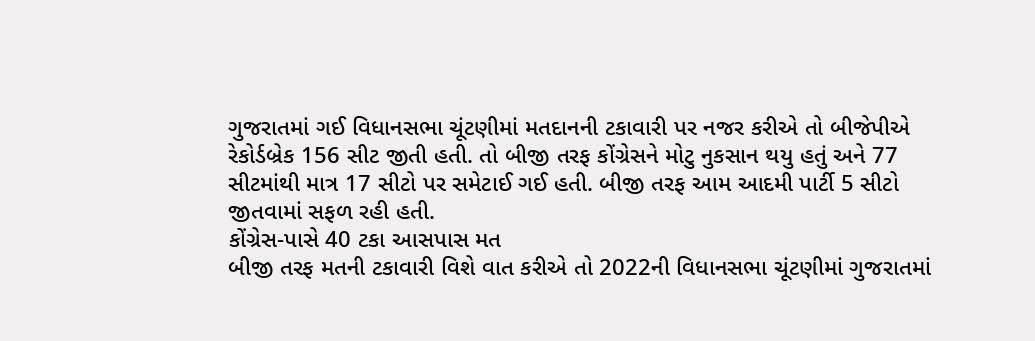ગુજરાતમાં ગઈ વિધાનસભા ચૂંટણીમાં મતદાનની ટકાવારી પર નજર કરીએ તો બીજેપીએ રેકોર્ડબ્રેક 156 સીટ જીતી હતી. તો બીજી તરફ કોંગ્રેસને મોટુ નુકસાન થયુ હતું અને 77 સીટમાંથી માત્ર 17 સીટો પર સમેટાઈ ગઈ હતી. બીજી તરફ આમ આદમી પાર્ટી 5 સીટો જીતવામાં સફળ રહી હતી.
કોંગ્રેસ-પાસે 40 ટકા આસપાસ મત
બીજી તરફ મતની ટકાવારી વિશે વાત કરીએ તો 2022ની વિધાનસભા ચૂંટણીમાં ગુજરાતમાં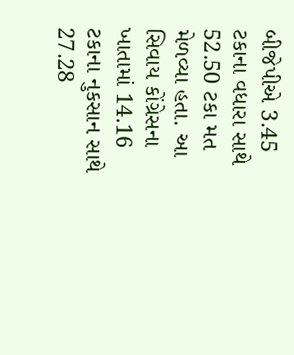બીજેપીએ 3.45 ટકાના વધારા સાથે 52.50 ટકા મત મેળવ્યા હતા. આ સિવાય કોંગ્રેસના ખાતામાં 14.16 ટકાના નુકસાન સાથે 27.28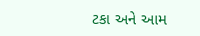ટકા અને આમ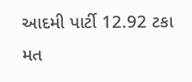આદમી પાર્ટી 12.92 ટકા મત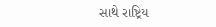સાથે રાષ્ટ્રિય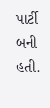પાર્ટી બની હતી.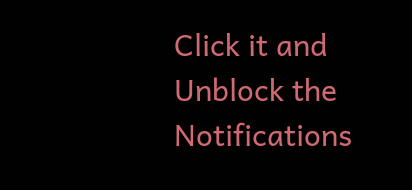Click it and Unblock the Notifications